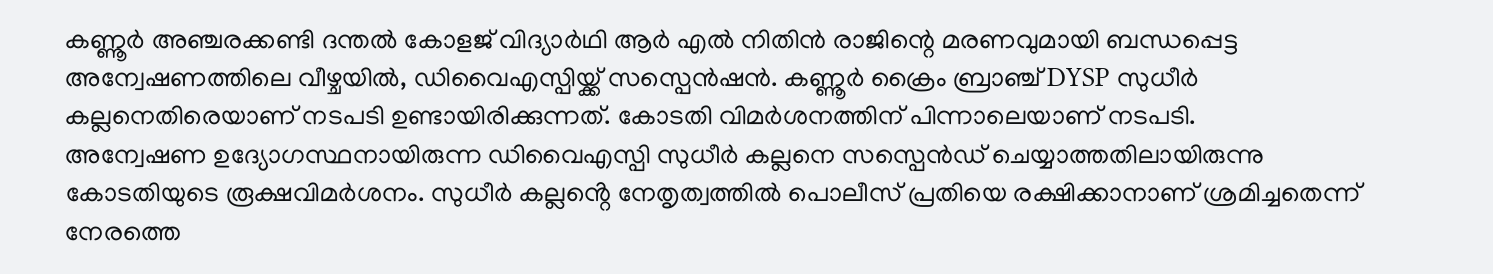കണ്ണൂർ അഞ്ചരക്കണ്ടി ദന്തൽ കോളജ് വിദ്യാർഥി ആർ എൽ നിതിൻ രാജിന്റെ മരണവുമായി ബന്ധപ്പെട്ട അന്വേഷണത്തിലെ വീഴ്ചയിൽ, ഡിവൈഎസ്പിയ്ക്ക് സസ്പെൻഷൻ. കണ്ണൂർ ക്രൈം ബ്രാഞ്ച് DYSP സുധീർ കല്ലനെതിരെയാണ് നടപടി ഉണ്ടായിരിക്കുന്നത്. കോടതി വിമർശനത്തിന് പിന്നാലെയാണ് നടപടി.
അന്വേഷണ ഉദ്യോഗസ്ഥനായിരുന്ന ഡിവൈഎസ്പി സുധീർ കല്ലനെ സസ്പെൻഡ് ചെയ്യാത്തതിലായിരുന്നു കോടതിയുടെ രൂക്ഷവിമർശനം. സുധീർ കല്ലൻ്റെ നേതൃത്വത്തിൽ പൊലീസ് പ്രതിയെ രക്ഷിക്കാനാണ് ശ്രമിച്ചതെന്ന് നേരത്തെ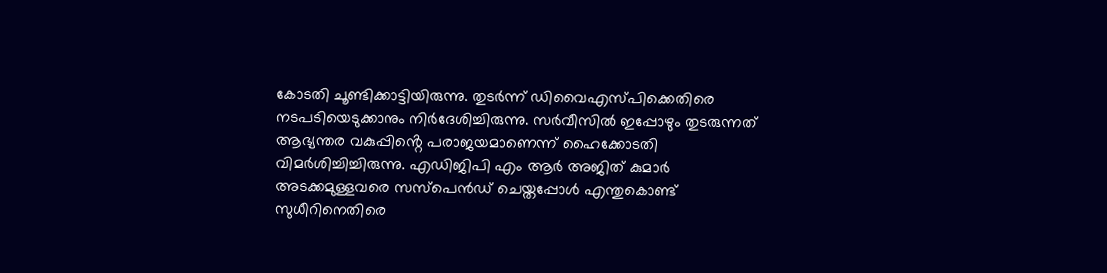കോടതി ചൂണ്ടിക്കാട്ടിയിരുന്നു. തുടർന്ന് ഡിവൈഎസ്പിക്കെതിരെ നടപടിയെടുക്കാനും നിർദേശിച്ചിരുന്നു. സർവീസിൽ ഇപ്പോഴും തുടരുന്നത് ആഭ്യന്തര വകുപ്പിൻ്റെ പരാജയമാണെന്ന് ഹൈക്കോടതി വിമർശിച്ചിച്ചിരുന്നു. എഡിജിപി എം ആർ അജിത് കുമാർ അടക്കമുള്ളവരെ സസ്പെൻഡ് ചെയ്തപ്പോൾ എന്തുകൊണ്ട് സുധീറിനെതിരെ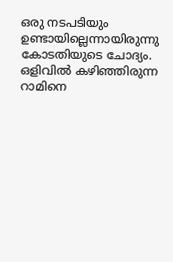ഒരു നടപടിയും ഉണ്ടായില്ലെന്നായിരുന്നു കോടതിയുടെ ചോദ്യം. ഒളിവിൽ കഴിഞ്ഞിരുന്ന റാമിനെ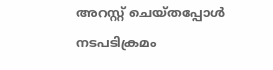അറസ്റ്റ് ചെയ്തപ്പോൾ നടപടിക്രമം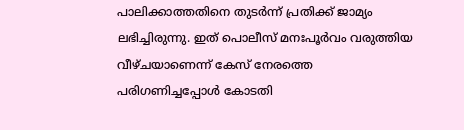പാലിക്കാത്തതിനെ തുടർന്ന് പ്രതിക്ക് ജാമ്യം ലഭിച്ചിരുന്നു. ഇത് പൊലീസ് മനഃപൂർവം വരുത്തിയ വീഴ്ചയാണെന്ന് കേസ് നേരത്തെ പരിഗണിച്ചപ്പോൾ കോടതി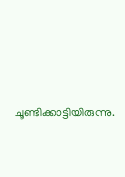ചൂണ്ടിക്കാട്ടിയിരുന്നു.